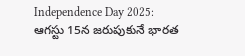Independence Day 2025: ఆగస్టు 15న జరుపుకునే భారత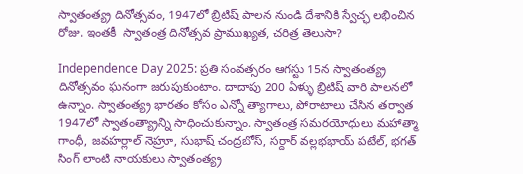స్వాతంత్య్ర దినోత్సవం, 1947లో బ్రిటిష్ పాలన నుండి దేశానికి స్వేచ్ఛ లభించిన రోజు. ఇంతకీ  స్వాతంత్ర దినోత్సవ ప్రాముఖ్యత, చరిత్ర తెలుసా?

Independence Day 2025: ప్రతి సంవత్సరం ఆగస్టు 15న స్వాతంత్య్ర దినోత్సవం ఘనంగా జరుపుకుంటాం. దాదాపు 200 ఏళ్ళు బ్రిటిష్ వారి పాలనలో ఉన్నాం. స్వాతంత్య్ర భారతం కోసం ఎన్నో త్యాగాలు, పోరాటాలు చేసిన తర్వాత 1947లో స్వాతంత్య్రాన్ని సాధించుకున్నాం. స్వాతంత్ర సమరయోధులు మహాత్మా గాంధీ, జవహర్లాల్ నెహ్రూ, సుభాష్ చంద్రబోస్, సర్దార్ వల్లభభాయ్ పటేల్, భగత్ సింగ్ లాంటి నాయకులు స్వాతంత్య్ర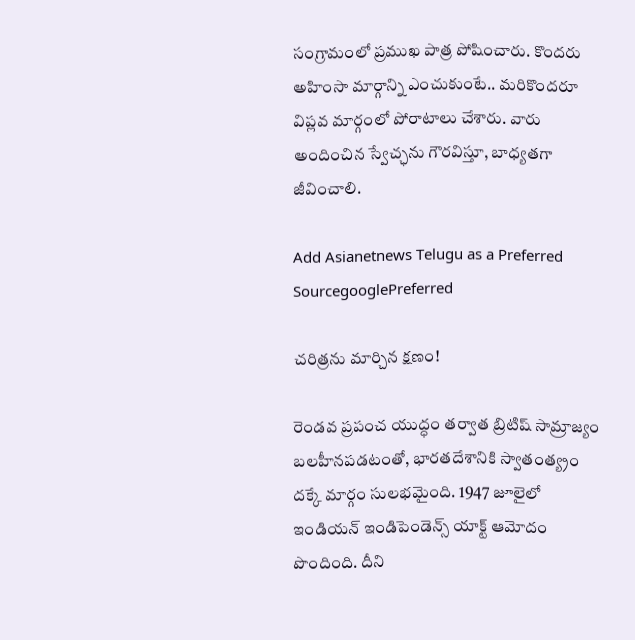సంగ్రామంలో ప్రముఖ పాత్ర పోషించారు. కొందరు అహింసా మార్గాన్ని ఎంచుకుంటే.. మరికొందరూ విప్లవ మార్గంలో పోరాటాలు చేశారు. వారు అందించిన స్వేచ్ఛను గౌరవిస్తూ, బాధ్యతగా జీవించాలి.

Add Asianetnews Telugu as a Preferred SourcegooglePreferred

చరిత్రను మార్చిన క్షణం!

రెండవ ప్రపంచ యుద్ధం తర్వాత బ్రిటిష్ సామ్రాజ్యం బలహీనపడటంతో, భారతదేశానికి స్వాతంత్య్రం దక్కే మార్గం సులభమైంది. 1947 జూలైలో ఇండియన్ ఇండిపెండెన్స్ యాక్ట్ ఆమోదం పొందింది. దీని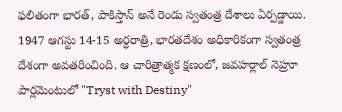ఫలితంగా భారత్, పాకిస్తాన్ అనే రెండు స్వతంత్ర దేశాలు ఏర్పడ్డాయి. 1947 ఆగస్టు 14-15 అర్ధరాత్రి, భారతదేశం అధికారికంగా స్వతంత్ర దేశంగా అవతరించింది. ఆ చారిత్రాత్మక క్షణంలో, జవహర్లాల్ నెహ్రూ పార్లమెంటులో "Tryst with Destiny"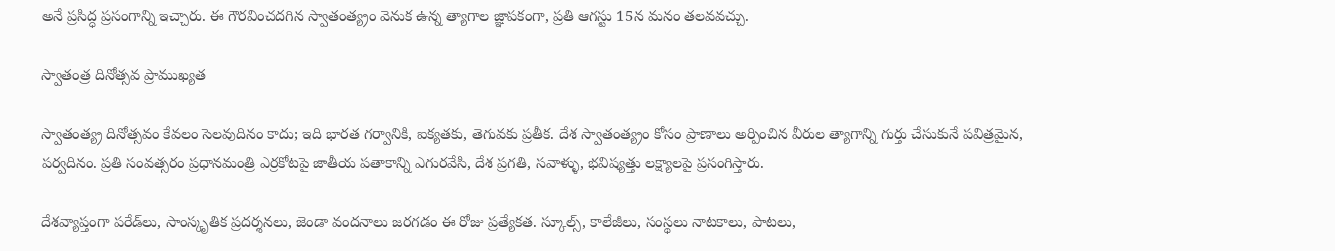అనే ప్రసిద్ధ ప్రసంగాన్ని ఇచ్చారు. ఈ గౌరవించదగిన స్వాతంత్య్రం వెనుక ఉన్న త్యాగాల జ్ఞాపకంగా, ప్రతి ఆగస్టు 15న మనం తలవవచ్చు.

స్వాతంత్ర దినోత్సవ ప్రాముఖ్యత

స్వాతంత్య్ర దినోత్సవం కేవలం సెలవుదినం కాదు; ఇది భారత గర్వానికి, ఐక్యతకు, తెగువకు ప్రతీక. దేశ స్వాతంత్య్రం కోసం ప్రాణాలు అర్పించిన వీరుల త్యాగాన్ని గుర్తు చేసుకునే పవిత్రమైన, పర్వదినం. ప్రతి సంవత్సరం ప్రధానమంత్రి ఎర్రకోటపై జాతీయ పతాకాన్ని ఎగురవేసి, దేశ ప్రగతి, సవాళ్ళు, భవిష్యత్తు లక్ష్యాలపై ప్రసంగిస్తారు.

దేశవ్యాప్తంగా పరేడ్‌లు, సాంస్కృతిక ప్రదర్శనలు, జెండా వందనాలు జరగడం ఈ రోజు ప్రత్యేకత. స్కూల్స్, కాలేజీలు, సంస్థలు నాటకాలు, పాటలు,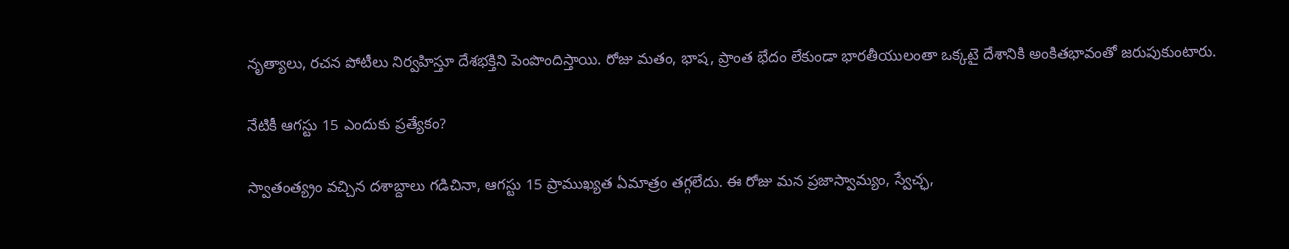నృత్యాలు, రచన పోటీలు నిర్వహిస్తూ దేశభక్తిని పెంపొందిస్తాయి. రోజు మతం, భాష, ప్రాంత భేదం లేకుండా భారతీయులంతా ఒక్కటై దేశానికి అంకితభావంతో జరుపుకుంటారు.

నేటికీ ఆగస్టు 15 ఎందుకు ప్రత్యేకం?

స్వాతంత్య్రం వచ్చిన దశాబ్దాలు గడిచినా, ఆగస్టు 15 ప్రాముఖ్యత ఏమాత్రం తగ్గలేదు. ఈ రోజు మన ప్రజాస్వామ్యం, స్వేచ్ఛ,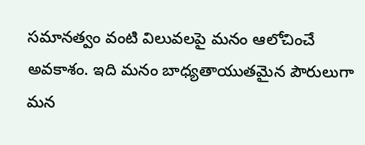సమానత్వం వంటి విలువలపై మనం ఆలోచించే అవకాశం. ఇది మనం బాధ్యతాయుతమైన పౌరులుగా మన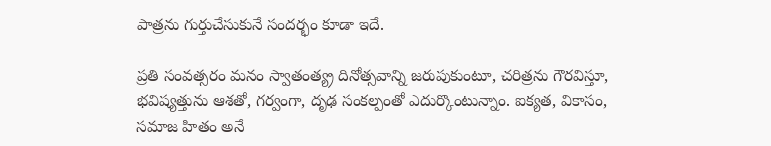పాత్రను గుర్తుచేసుకునే సందర్భం కూడా ఇదే.

ప్రతి సంవత్సరం మనం స్వాతంత్య్ర దినోత్సవాన్ని జరుపుకుంటూ, చరిత్రను గౌరవిస్తూ, భవిష్యత్తును ఆశతో, గర్వంగా, దృఢ సంకల్పంతో ఎదుర్కొంటున్నాం. ఐక్యత, వికాసం, సమాజ హితం అనే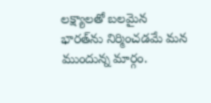లక్ష్యాలతో బలమైన భారత్‌ను నిర్మించడమే మన ముందున్న మార్గం.